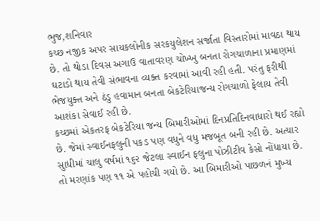ભુજ,શનિવાર
કચ્છ નજીક અપર સાયકલોનીક સરકયુલેશન સર્જાતા વિસ્તારોમાં માવઠા થાય છે. તો થોડા દિવસ અગાઉ વાતાવરણ ચોખ્ખુ બનતા રોગચાળાના પ્રમાણમાં ઘટાડો થાય તેવી સંભાવના વ્યક્ત કરવામાં આવી રહી હતી. પરંતુ ફરીથી ભેજયુક્ત અને ઠંડુ હવામાન બનતા બેકટેરિયાજન્ય રોગચાળો ફેલાય તેવી આશંકા સેવાઈ રહી છે.
કચ્છમાં એકતરફ બેકટેરિયા જન્ય બિમારીઓમાં દિનપ્રતિદિનવાધારો થઈ રહ્યો છે. જેમાં સ્વાઈનફલુની પકડ પણ વધુને વધુ મજબૂત બની રહી છે. અત્યાર સુાધીમાં ચાલુ વર્ષમાં ૧૬૨ જેટલા સ્વાઈન ફલુના પોઝીટીવ કેસો નોંધાયા છે. તો મરણાંક પણ ૧૧ એ પહોચી ગયો છે. આ બિમારીઓ પાછળનં મુખ્ય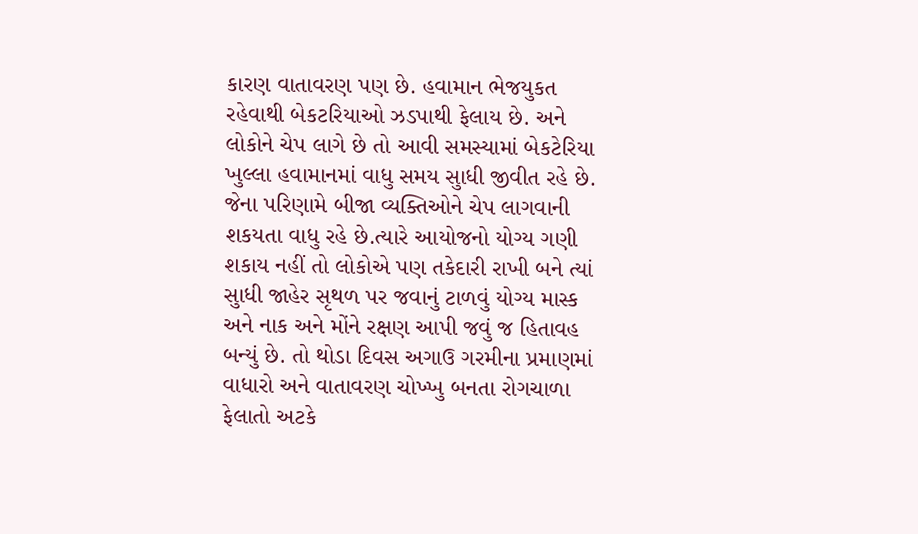કારણ વાતાવરણ પણ છે. હવામાન ભેજયુકત રહેવાથી બેકટરિયાઓ ઝડપાથી ફેલાય છે. અને લોકોને ચેપ લાગે છે તો આવી સમસ્યામાં બેકટેરિયા ખુલ્લા હવામાનમાં વાધુ સમય સુાધી જીવીત રહે છે. જેના પરિણામે બીજા વ્યક્તિઓને ચેપ લાગવાની શકયતા વાધુ રહે છે.ત્યારે આયોજનો યોગ્ય ગણી શકાય નહીં તો લોકોએ પણ તકેદારી રાખી બને ત્યાં સુાધી જાહેર સૃથળ પર જવાનું ટાળવું યોગ્ય માસ્ક અને નાક અને મોંને રક્ષણ આપી જવું જ હિતાવહ બન્યું છે. તો થોડા દિવસ અગાઉ ગરમીના પ્રમાણમાં વાધારો અને વાતાવરણ ચોખ્ખુ બનતા રોગચાળા ફેલાતો અટકે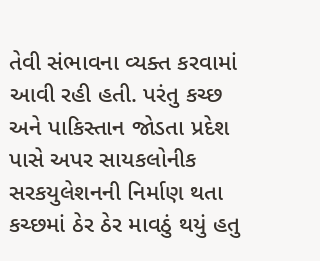તેવી સંભાવના વ્યક્ત કરવામાં આવી રહી હતી. પરંતુ કચ્છ અને પાકિસ્તાન જોડતા પ્રદેશ પાસે અપર સાયકલોનીક સરકયુલેશનની નિર્માણ થતા કચ્છમાં ઠેર ઠેર માવઠું થયું હતુ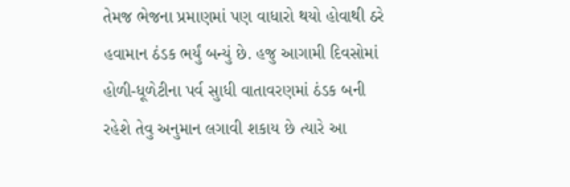તેમજ ભેજના પ્રમાણમાં પણ વાધારો થયો હોવાથી ઠરે હવામાન ઠંડક ભર્યું બન્યું છે. હજુ આગામી દિવસોમાં હોળી-ધૂળેટીના પર્વ સુાધી વાતાવરણમાં ઠંડક બની રહેશે તેવુ અનુમાન લગાવી શકાય છે ત્યારે આ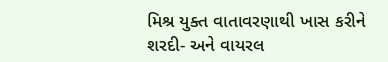મિશ્ર યુક્ત વાતાવરણાથી ખાસ કરીને શરદી- અને વાયરલ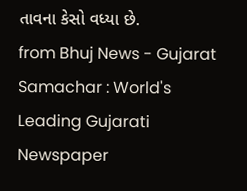તાવના કેસો વધ્યા છે.
from Bhuj News - Gujarat Samachar : World's Leading Gujarati Newspaper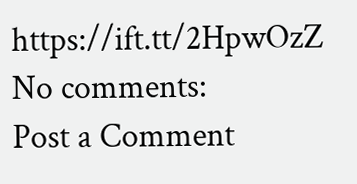https://ift.tt/2HpwOzZ
No comments:
Post a Comment